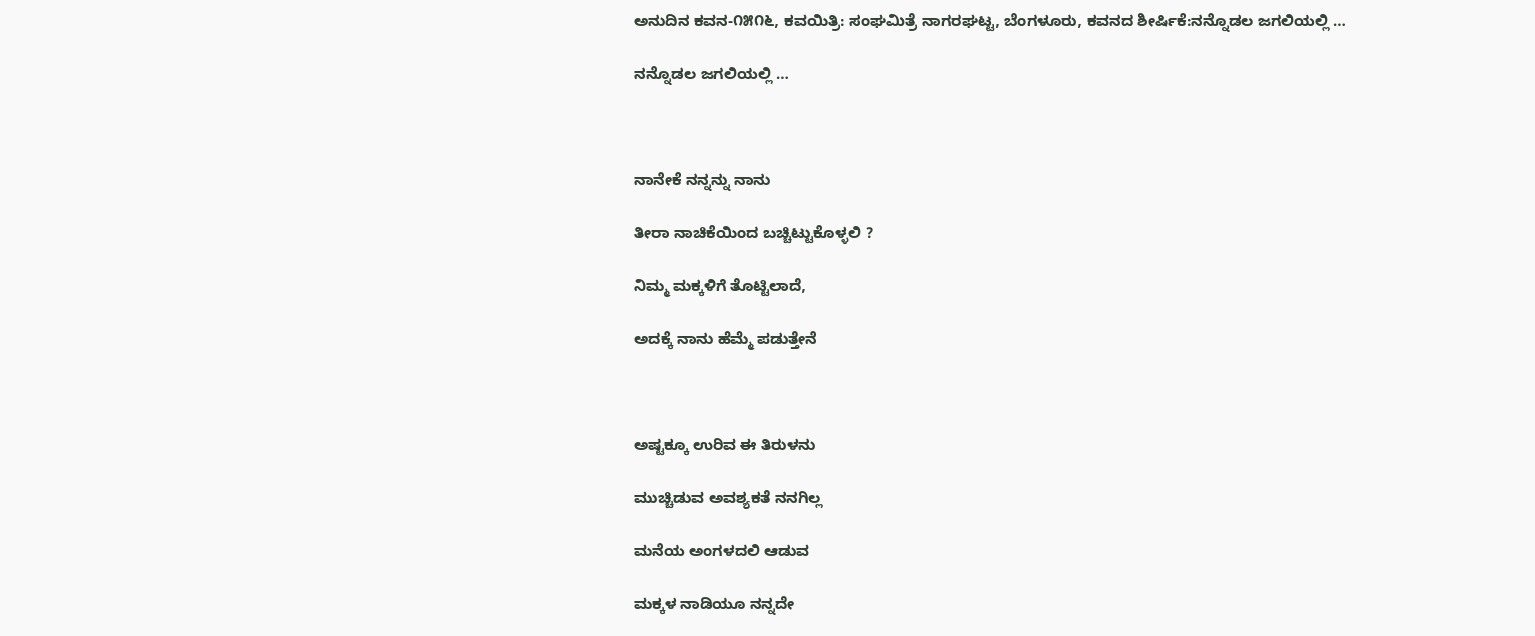ಅನುದಿನ ಕವನ-೧೫೧೬, ಕವಯಿತ್ರಿ: ಸಂಘಮಿತ್ರೆ ನಾಗರಘಟ್ಟ, ಬೆಂಗಳೂರು, ಕವನದ ಶೀರ್ಷಿಕೆ:ನನ್ನೊಡಲ ಜಗಲಿಯಲ್ಲಿ …

ನನ್ನೊಡಲ ಜಗಲಿಯಲ್ಲಿ …



ನಾನೇಕೆ ನನ್ನನ್ನು ನಾನು

ತೀರಾ ನಾಚಿಕೆಯಿಂದ ಬಚ್ಚಿಟ್ಟುಕೊಳ್ಳಲಿ ?

ನಿಮ್ಮ ಮಕ್ಕಳಿಗೆ ತೊಟ್ಟಿಲಾದೆ,

ಅದಕ್ಕೆ ನಾನು ಹೆಮ್ಮೆ ಪಡುತ್ತೇನೆ



ಅಷ್ಟಕ್ಕೂ ಉರಿವ ಈ ತಿರುಳನು

ಮುಚ್ಚಿಡುವ ಅವಶ್ಯಕತೆ ನನಗಿಲ್ಲ

ಮನೆಯ ಅಂಗಳದಲಿ ಆಡುವ

ಮಕ್ಕಳ ನಾಡಿಯೂ ನನ್ನದೇ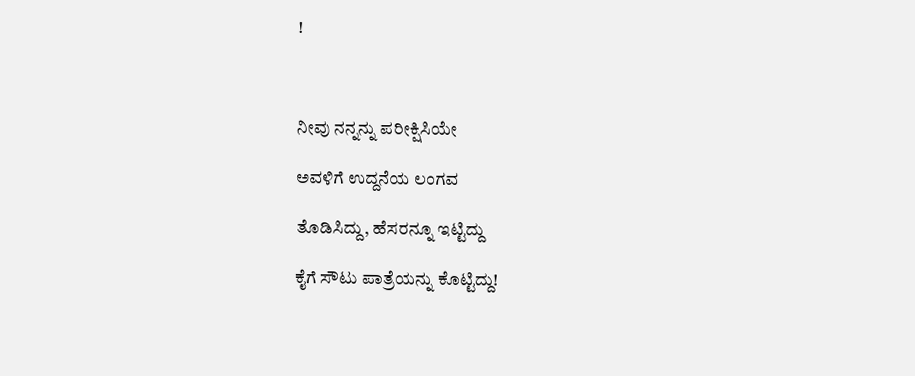!



ನೀವು ನನ್ನನ್ನು ಪರೀಕ್ಷಿಸಿಯೇ

ಅವಳಿಗೆ ಉದ್ದನೆಯ ಲಂಗವ

ತೊಡಿಸಿದ್ದು, ಹೆಸರನ್ನೂ ಇಟ್ಟಿದ್ದು

ಕೈಗೆ ಸೌಟು ಪಾತ್ರೆಯನ್ನು ಕೊಟ್ಟಿದ್ದು!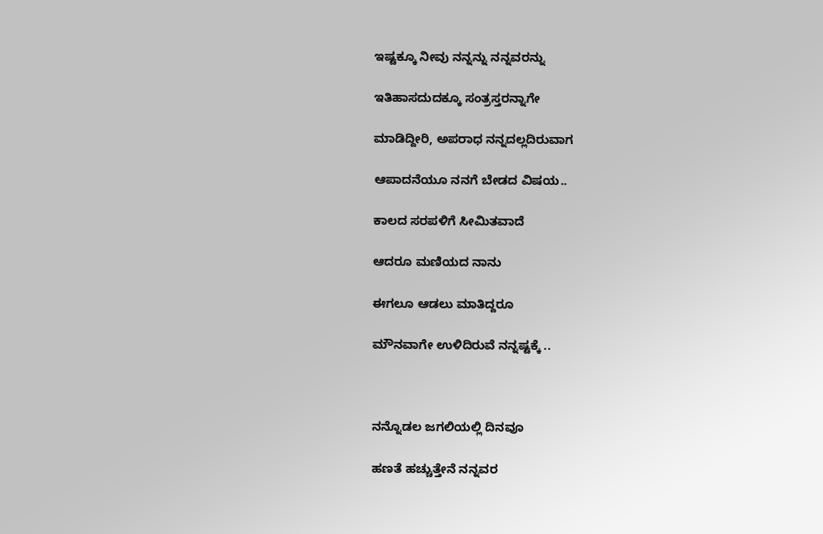ಇಷ್ಟಕ್ಕೂ ನೀವು ನನ್ನನ್ನು ನನ್ನವರನ್ನು

ಇತಿಹಾಸದುದಕ್ಕೂ ಸಂತ್ರಸ್ತರನ್ನಾಗೇ

ಮಾಡಿದ್ದೀರಿ, ಅಪರಾಧ ನನ್ನದಲ್ಲದಿರುವಾಗ

ಆಪಾದನೆಯೂ ನನಗೆ ಬೇಡದ ವಿಷಯ..

ಕಾಲದ ಸರಪಳಿಗೆ ಸೀಮಿತವಾದೆ

ಆದರೂ ಮಣಿಯದ ನಾನು

ಈಗಲೂ ಆಡಲು ಮಾತಿದ್ದರೂ

ಮೌನವಾಗೇ ಉಳಿದಿರುವೆ ನನ್ನಷ್ಟಕ್ಕೆ ..



ನನ್ನೊಡಲ ಜಗಲಿಯಲ್ಲಿ ದಿನವೂ

ಹಣತೆ ಹಚ್ಚುತ್ತೇನೆ ನನ್ನವರ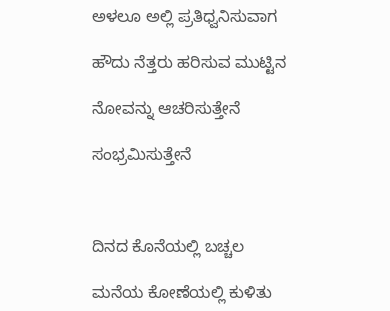ಅಳಲೂ ಅಲ್ಲಿ ಪ್ರತಿಧ್ವನಿಸುವಾಗ

ಹೌದು ನೆತ್ತರು ಹರಿಸುವ ಮುಟ್ಟಿನ

ನೋವನ್ನು ಆಚರಿಸುತ್ತೇನೆ

ಸಂಭ್ರಮಿಸುತ್ತೇನೆ



ದಿನದ ಕೊನೆಯಲ್ಲಿ ಬಚ್ಚಲ

ಮನೆಯ ಕೋಣೆಯಲ್ಲಿ ಕುಳಿತು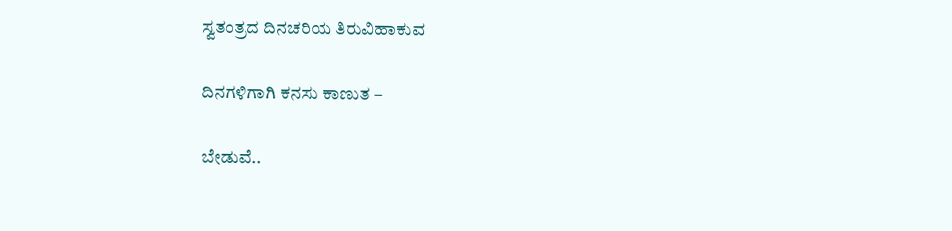ಸ್ವತಂತ್ರದ ದಿನಚರಿಯ ತಿರುವಿಹಾಕುವ

ದಿನಗಳಿಗಾಗಿ ಕನಸು ಕಾಣುತ –

ಬೇಡುವೆ..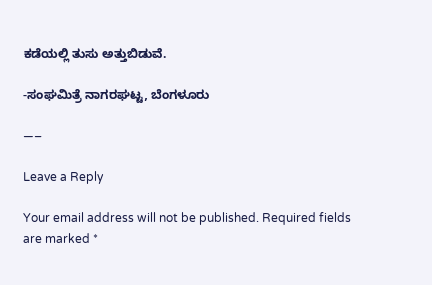ಕಡೆಯಲ್ಲಿ ತುಸು ಅತ್ತುಬಿಡುವೆ.

-ಸಂಘಮಿತ್ರೆ ನಾಗರಘಟ್ಟ, ಬೆಂಗಳೂರು

—–

Leave a Reply

Your email address will not be published. Required fields are marked *